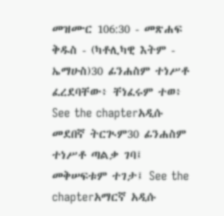መዝሙር 106:30 - መጽሐፍ ቅዱስ - (ካቶሊካዊ እትም - ኤማሁስ)30 ፊንሐስም ተነሥቶ ፈረደባቸው፥ ቸነፈሩም ተወ፥ See the chapterአዲሱ መደበኛ ትርጒም30 ፊንሐስም ተነሥቶ ጣልቃ ገባ፤ መቅሠፍቱም ተገታ፤ See the chapterአማርኛ አዲሱ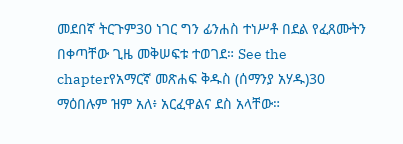መደበኛ ትርጉም30 ነገር ግን ፊንሐስ ተነሥቶ በደል የፈጸሙትን በቀጣቸው ጊዜ መቅሠፍቱ ተወገደ። See the chapterየአማርኛ መጽሐፍ ቅዱስ (ሰማንያ አሃዱ)30 ማዕበሉም ዝም አለ፥ አርፈዋልና ደስ አላቸው።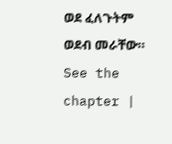ወደ ፈለጉትም ወደብ መራቸው። See the chapter |